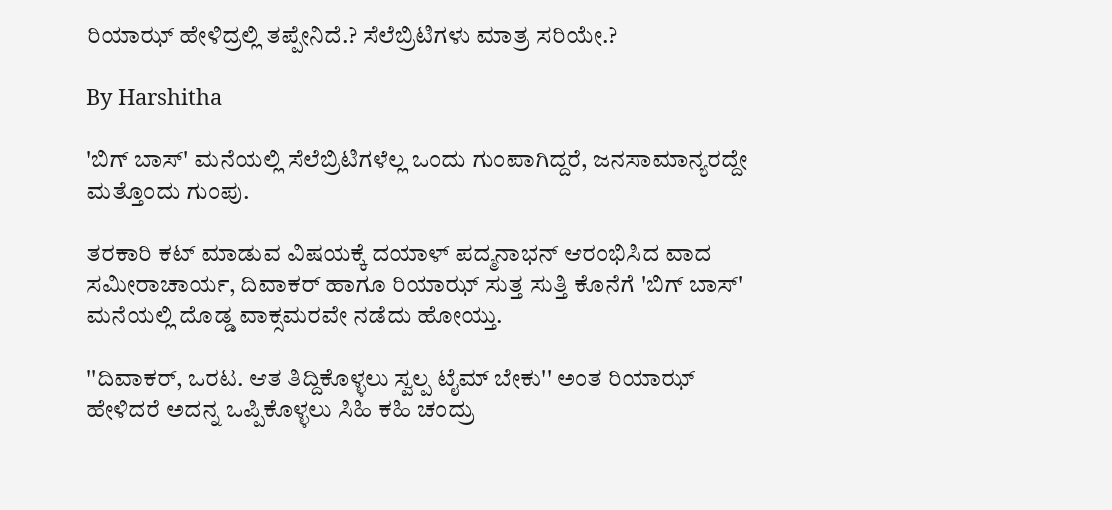ರಿಯಾಝ್ ಹೇಳಿದ್ರಲ್ಲಿ ತಪ್ಪೇನಿದೆ.? ಸೆಲೆಬ್ರಿಟಿಗಳು ಮಾತ್ರ ಸರಿಯೇ.?

By Harshitha

'ಬಿಗ್ ಬಾಸ್' ಮನೆಯಲ್ಲಿ ಸೆಲೆಬ್ರಿಟಿಗಳೆಲ್ಲ ಒಂದು ಗುಂಪಾಗಿದ್ದರೆ, ಜನಸಾಮಾನ್ಯರದ್ದೇ ಮತ್ತೊಂದು ಗುಂಪು.

ತರಕಾರಿ ಕಟ್ ಮಾಡುವ ವಿಷಯಕ್ಕೆ ದಯಾಳ್ ಪದ್ಮನಾಭನ್ ಆರಂಭಿಸಿದ ವಾದ ಸಮೀರಾಚಾರ್ಯ, ದಿವಾಕರ್ ಹಾಗೂ ರಿಯಾಝ್ ಸುತ್ತ ಸುತ್ತಿ ಕೊನೆಗೆ 'ಬಿಗ್ ಬಾಸ್' ಮನೆಯಲ್ಲಿ ದೊಡ್ಡ ವಾಕ್ಸಮರವೇ ನಡೆದು ಹೋಯ್ತು.

''ದಿವಾಕರ್, ಒರಟ. ಆತ ತಿದ್ದಿಕೊಳ್ಳಲು ಸ್ವಲ್ಪ ಟೈಮ್ ಬೇಕು'' ಅಂತ ರಿಯಾಝ್ ಹೇಳಿದರೆ ಅದನ್ನ ಒಪ್ಪಿಕೊಳ್ಳಲು ಸಿಹಿ ಕಹಿ ಚಂದ್ರು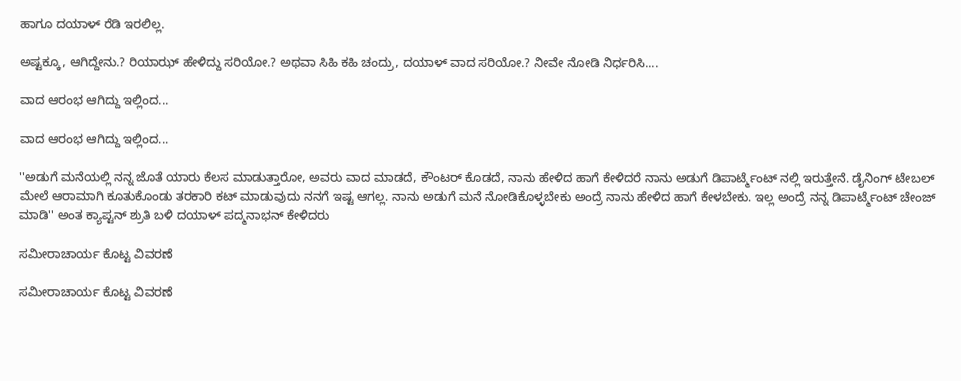ಹಾಗೂ ದಯಾಳ್ ರೆಡಿ ಇರಲಿಲ್ಲ.

ಅಷ್ಟಕ್ಕೂ, ಆಗಿದ್ದೇನು.? ರಿಯಾಝ್ ಹೇಳಿದ್ದು ಸರಿಯೋ.? ಅಥವಾ ಸಿಹಿ ಕಹಿ ಚಂದ್ರು, ದಯಾಳ್ ವಾದ ಸರಿಯೋ.? ನೀವೇ ನೋಡಿ ನಿರ್ಧರಿಸಿ....

ವಾದ ಆರಂಭ ಆಗಿದ್ದು ಇಲ್ಲಿಂದ...

ವಾದ ಆರಂಭ ಆಗಿದ್ದು ಇಲ್ಲಿಂದ...

''ಅಡುಗೆ ಮನೆಯಲ್ಲಿ ನನ್ನ ಜೊತೆ ಯಾರು ಕೆಲಸ ಮಾಡುತ್ತಾರೋ, ಅವರು ವಾದ ಮಾಡದೆ, ಕೌಂಟರ್ ಕೊಡದೆ, ನಾನು ಹೇಳಿದ ಹಾಗೆ ಕೇಳಿದರೆ ನಾನು ಅಡುಗೆ ಡಿಪಾರ್ಟ್ಮೆಂಟ್ ನಲ್ಲಿ ಇರುತ್ತೇನೆ. ಡೈನಿಂಗ್ ಟೇಬಲ್ ಮೇಲೆ ಆರಾಮಾಗಿ ಕೂತುಕೊಂಡು ತರಕಾರಿ ಕಟ್ ಮಾಡುವುದು ನನಗೆ ಇಷ್ಟ ಆಗಲ್ಲ. ನಾನು ಅಡುಗೆ ಮನೆ ನೋಡಿಕೊಳ್ಳಬೇಕು ಅಂದ್ರೆ ನಾನು ಹೇಳಿದ ಹಾಗೆ ಕೇಳಬೇಕು. ಇಲ್ಲ ಅಂದ್ರೆ ನನ್ನ ಡಿಪಾರ್ಟ್ಮೆಂಟ್ ಚೇಂಜ್ ಮಾಡಿ'' ಅಂತ ಕ್ಯಾಪ್ಟನ್ ಶ್ರುತಿ ಬಳಿ ದಯಾಳ್ ಪದ್ಮನಾಭನ್ ಕೇಳಿದರು

ಸಮೀರಾಚಾರ್ಯ ಕೊಟ್ಟ ವಿವರಣೆ

ಸಮೀರಾಚಾರ್ಯ ಕೊಟ್ಟ ವಿವರಣೆ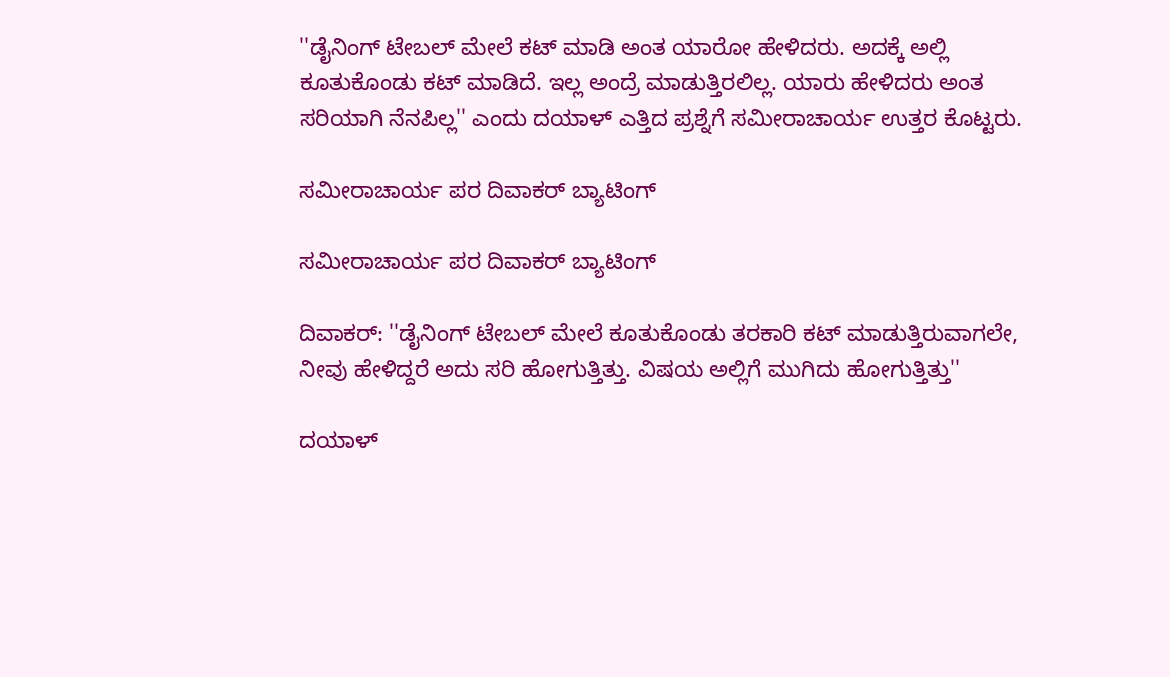''ಡೈನಿಂಗ್ ಟೇಬಲ್ ಮೇಲೆ ಕಟ್ ಮಾಡಿ ಅಂತ ಯಾರೋ ಹೇಳಿದರು. ಅದಕ್ಕೆ ಅಲ್ಲಿ ಕೂತುಕೊಂಡು ಕಟ್ ಮಾಡಿದೆ. ಇಲ್ಲ ಅಂದ್ರೆ ಮಾಡುತ್ತಿರಲಿಲ್ಲ. ಯಾರು ಹೇಳಿದರು ಅಂತ ಸರಿಯಾಗಿ ನೆನಪಿಲ್ಲ'' ಎಂದು ದಯಾಳ್ ಎತ್ತಿದ ಪ್ರಶ್ನೆಗೆ ಸಮೀರಾಚಾರ್ಯ ಉತ್ತರ ಕೊಟ್ಟರು.

ಸಮೀರಾಚಾರ್ಯ ಪರ ದಿವಾಕರ್ ಬ್ಯಾಟಿಂಗ್

ಸಮೀರಾಚಾರ್ಯ ಪರ ದಿವಾಕರ್ ಬ್ಯಾಟಿಂಗ್

ದಿವಾಕರ್: ''ಡೈನಿಂಗ್ ಟೇಬಲ್ ಮೇಲೆ ಕೂತುಕೊಂಡು ತರಕಾರಿ ಕಟ್ ಮಾಡುತ್ತಿರುವಾಗಲೇ, ನೀವು ಹೇಳಿದ್ದರೆ ಅದು ಸರಿ ಹೋಗುತ್ತಿತ್ತು. ವಿಷಯ ಅಲ್ಲಿಗೆ ಮುಗಿದು ಹೋಗುತ್ತಿತ್ತು''

ದಯಾಳ್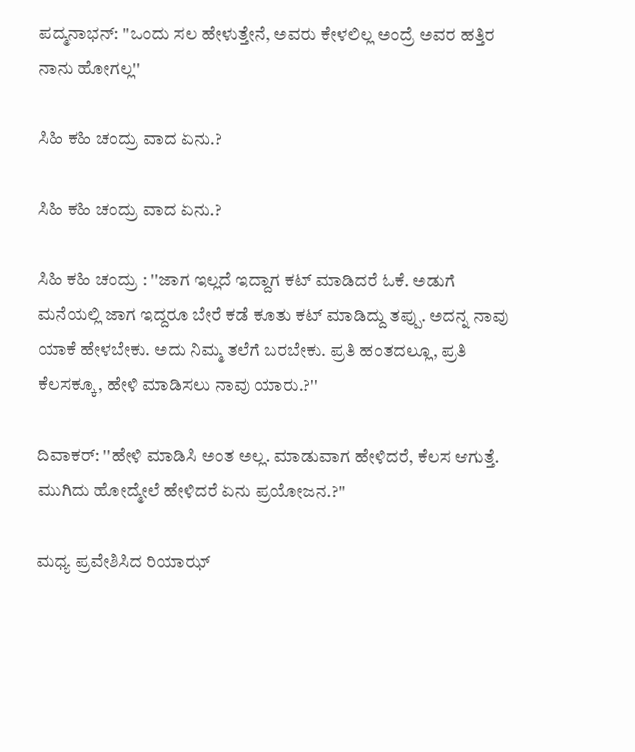ಪದ್ಮನಾಭನ್: ''ಒಂದು ಸಲ ಹೇಳುತ್ತೇನೆ, ಅವರು ಕೇಳಲಿಲ್ಲ ಅಂದ್ರೆ ಅವರ ಹತ್ತಿರ ನಾನು ಹೋಗಲ್ಲ''

ಸಿಹಿ ಕಹಿ ಚಂದ್ರು ವಾದ ಏನು.?

ಸಿಹಿ ಕಹಿ ಚಂದ್ರು ವಾದ ಏನು.?

ಸಿಹಿ ಕಹಿ ಚಂದ್ರು : ''ಜಾಗ ಇಲ್ಲದೆ ಇದ್ದಾಗ ಕಟ್ ಮಾಡಿದರೆ ಓಕೆ. ಅಡುಗೆ ಮನೆಯಲ್ಲಿ ಜಾಗ ಇದ್ದರೂ ಬೇರೆ ಕಡೆ ಕೂತು ಕಟ್ ಮಾಡಿದ್ದು ತಪ್ಪು. ಅದನ್ನ ನಾವು ಯಾಕೆ ಹೇಳಬೇಕು. ಅದು ನಿಮ್ಮ ತಲೆಗೆ ಬರಬೇಕು. ಪ್ರತಿ ಹಂತದಲ್ಲೂ, ಪ್ರತಿ ಕೆಲಸಕ್ಕೂ, ಹೇಳಿ ಮಾಡಿಸಲು ನಾವು ಯಾರು.?''

ದಿವಾಕರ್: ''ಹೇಳಿ ಮಾಡಿಸಿ ಅಂತ ಅಲ್ಲ. ಮಾಡುವಾಗ ಹೇಳಿದರೆ, ಕೆಲಸ ಆಗುತ್ತೆ. ಮುಗಿದು ಹೋದ್ಮೇಲೆ ಹೇಳಿದರೆ ಏನು ಪ್ರಯೋಜನ.?''

ಮಧ್ಯ ಪ್ರವೇಶಿಸಿದ ರಿಯಾಝ್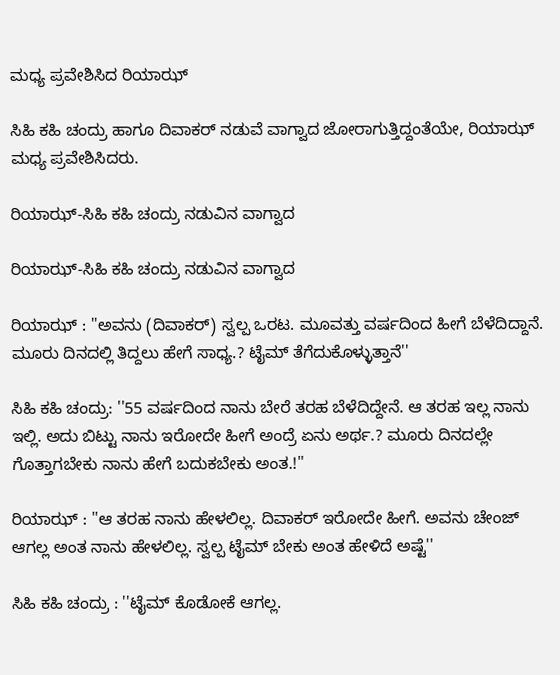ಮಧ್ಯ ಪ್ರವೇಶಿಸಿದ ರಿಯಾಝ್

ಸಿಹಿ ಕಹಿ ಚಂದ್ರು ಹಾಗೂ ದಿವಾಕರ್ ನಡುವೆ ವಾಗ್ವಾದ ಜೋರಾಗುತ್ತಿದ್ದಂತೆಯೇ, ರಿಯಾಝ್ ಮಧ್ಯ ಪ್ರವೇಶಿಸಿದರು.

ರಿಯಾಝ್-ಸಿಹಿ ಕಹಿ ಚಂದ್ರು ನಡುವಿನ ವಾಗ್ವಾದ

ರಿಯಾಝ್-ಸಿಹಿ ಕಹಿ ಚಂದ್ರು ನಡುವಿನ ವಾಗ್ವಾದ

ರಿಯಾಝ್ : ''ಅವನು (ದಿವಾಕರ್) ಸ್ವಲ್ಪ ಒರಟ. ಮೂವತ್ತು ವರ್ಷದಿಂದ ಹೀಗೆ ಬೆಳೆದಿದ್ದಾನೆ. ಮೂರು ದಿನದಲ್ಲಿ ತಿದ್ದಲು ಹೇಗೆ ಸಾಧ್ಯ.? ಟೈಮ್ ತೆಗೆದುಕೊಳ್ಳುತ್ತಾನೆ''

ಸಿಹಿ ಕಹಿ ಚಂದ್ರು: ''55 ವರ್ಷದಿಂದ ನಾನು ಬೇರೆ ತರಹ ಬೆಳೆದಿದ್ದೇನೆ. ಆ ತರಹ ಇಲ್ಲ ನಾನು ಇಲ್ಲಿ. ಅದು ಬಿಟ್ಟು ನಾನು ಇರೋದೇ ಹೀಗೆ ಅಂದ್ರೆ ಏನು ಅರ್ಥ.? ಮೂರು ದಿನದಲ್ಲೇ ಗೊತ್ತಾಗಬೇಕು ನಾನು ಹೇಗೆ ಬದುಕಬೇಕು ಅಂತ.!''

ರಿಯಾಝ್ : ''ಆ ತರಹ ನಾನು ಹೇಳಲಿಲ್ಲ. ದಿವಾಕರ್ ಇರೋದೇ ಹೀಗೆ. ಅವನು ಚೇಂಜ್ ಆಗಲ್ಲ ಅಂತ ನಾನು ಹೇಳಲಿಲ್ಲ. ಸ್ವಲ್ಪ ಟೈಮ್ ಬೇಕು ಅಂತ ಹೇಳಿದೆ ಅಷ್ಟೆ''

ಸಿಹಿ ಕಹಿ ಚಂದ್ರು : ''ಟೈಮ್ ಕೊಡೋಕೆ ಆಗಲ್ಲ.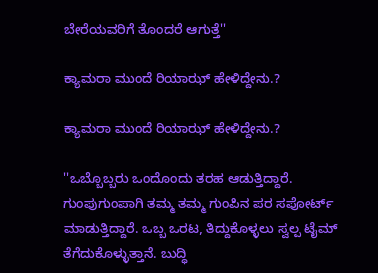ಬೇರೆಯವರಿಗೆ ತೊಂದರೆ ಆಗುತ್ತೆ''

ಕ್ಯಾಮರಾ ಮುಂದೆ ರಿಯಾಝ್ ಹೇಳಿದ್ದೇನು.?

ಕ್ಯಾಮರಾ ಮುಂದೆ ರಿಯಾಝ್ ಹೇಳಿದ್ದೇನು.?

''ಒಬ್ಬೊಬ್ಬರು ಒಂದೊಂದು ತರಹ ಆಡುತ್ತಿದ್ದಾರೆ. ಗುಂಪುಗುಂಪಾಗಿ ತಮ್ಮ ತಮ್ಮ ಗುಂಪಿನ ಪರ ಸಪೋರ್ಟ್ ಮಾಡುತ್ತಿದ್ದಾರೆ. ಒಬ್ಬ ಒರಟ, ತಿದ್ದುಕೊಳ್ಳಲು ಸ್ವಲ್ಪ ಟೈಮ್ ತೆಗೆದುಕೊಳ್ಳುತ್ತಾನೆ. ಬುದ್ಧಿ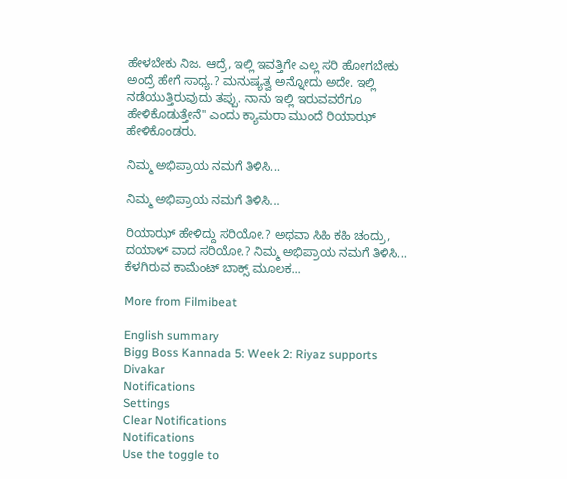ಹೇಳಬೇಕು ನಿಜ. ಆದ್ರೆ, ಇಲ್ಲಿ ಇವತ್ತಿಗೇ ಎಲ್ಲ ಸರಿ ಹೋಗಬೇಕು ಅಂದ್ರೆ ಹೇಗೆ ಸಾಧ್ಯ.? ಮನುಷ್ಯತ್ವ ಅನ್ನೋದು ಅದೇ. ಇಲ್ಲಿ ನಡೆಯುತ್ತಿರುವುದು ತಪ್ಪು. ನಾನು ಇಲ್ಲಿ ಇರುವವರೆಗೂ ಹೇಳಿಕೊಡುತ್ತೇನೆ'' ಎಂದು ಕ್ಯಾಮರಾ ಮುಂದೆ ರಿಯಾಝ್ ಹೇಳಿಕೊಂಡರು.

ನಿಮ್ಮ ಅಭಿಪ್ರಾಯ ನಮಗೆ ತಿಳಿಸಿ...

ನಿಮ್ಮ ಅಭಿಪ್ರಾಯ ನಮಗೆ ತಿಳಿಸಿ...

ರಿಯಾಝ್ ಹೇಳಿದ್ದು ಸರಿಯೋ.? ಅಥವಾ ಸಿಹಿ ಕಹಿ ಚಂದ್ರು, ದಯಾಳ್ ವಾದ ಸರಿಯೋ.? ನಿಮ್ಮ ಅಭಿಪ್ರಾಯ ನಮಗೆ ತಿಳಿಸಿ... ಕೆಳಗಿರುವ ಕಾಮೆಂಟ್ ಬಾಕ್ಸ್ ಮೂಲಕ...

More from Filmibeat

English summary
Bigg Boss Kannada 5: Week 2: Riyaz supports Divakar
Notifications
Settings
Clear Notifications
Notifications
Use the toggle to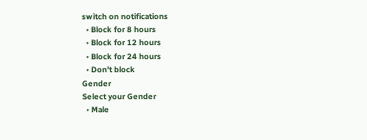switch on notifications
  • Block for 8 hours
  • Block for 12 hours
  • Block for 24 hours
  • Don't block
Gender
Select your Gender
  • Male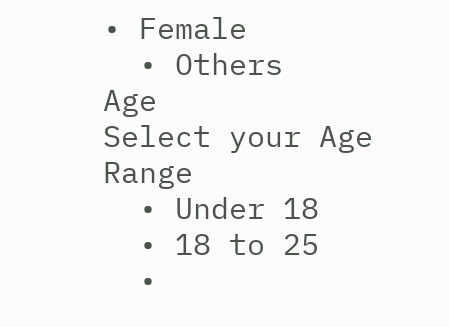• Female
  • Others
Age
Select your Age Range
  • Under 18
  • 18 to 25
  •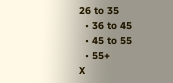26 to 35
  • 36 to 45
  • 45 to 55
  • 55+
X